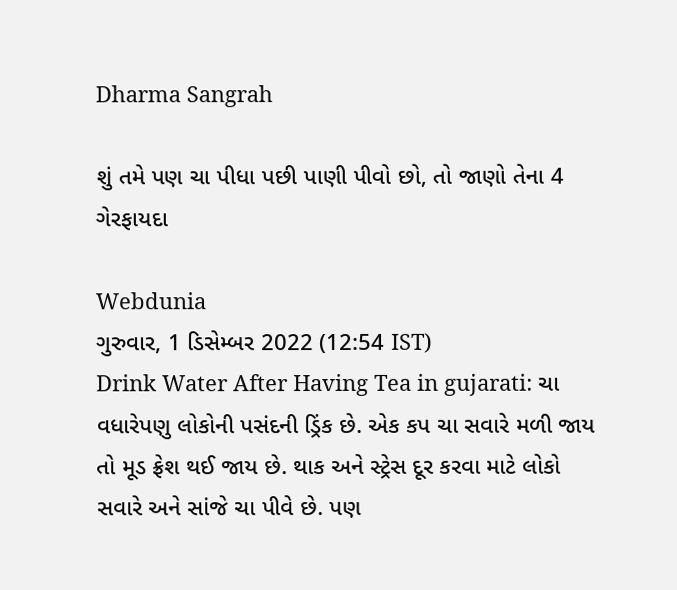Dharma Sangrah

શું તમે પણ ચા પીધા પછી પાણી પીવો છો, તો જાણો તેના 4 ગેરફાયદા

Webdunia
ગુરુવાર, 1 ડિસેમ્બર 2022 (12:54 IST)
Drink Water After Having Tea in gujarati: ચા વધારેપણુ લોકોની પસંદની ડ્રિંક છે. એક કપ ચા સવારે મળી જાય તો મૂડ ફ્રેશ થઈ જાય છે. થાક અને સ્ટ્રેસ દૂર કરવા માટે લોકો સવારે અને સાંજે ચા પીવે છે. પણ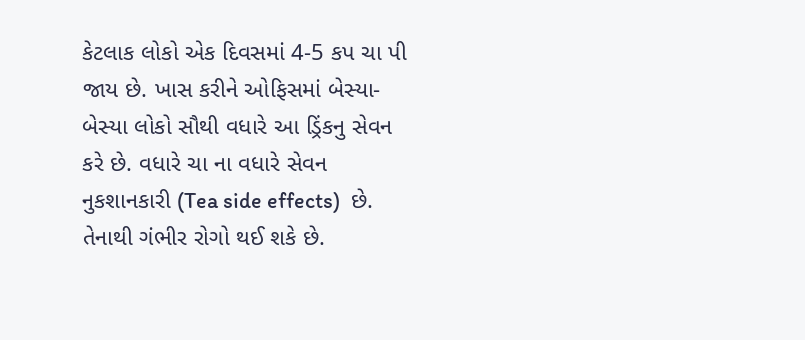કેટલાક લોકો એક દિવસમાં 4-5 કપ ચા પી જાય છે. ખાસ કરીને ઓફિસમાં બેસ્યા-બેસ્યા લોકો સૌથી વધારે આ ડ્રિંકનુ સેવન કરે છે. વધારે ચા ના વધારે સેવન નુકશાનકારી (Tea side effects)  છે. તેનાથી ગંભીર રોગો થઈ શકે છે.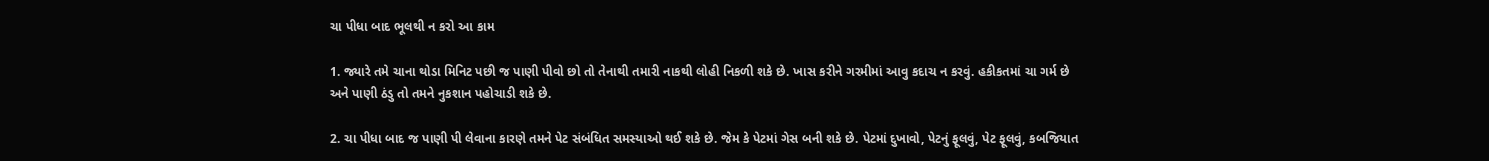ચા પીધા બાદ ભૂલથી ન કરો આ કામ

1. જ્યારે તમે ચાના થોડા મિનિટ પછી જ પાણી પીવો છો તો તેનાથી તમારી નાકથી લોહી નિકળી શકે છે. ખાસ કરીને ગરમીમાં આવુ કદાચ ન કરવું. હકીકતમાં ચા ગર્મ છે અને પાણી ઠંડુ તો તમને નુકશાન પહોચાડી શકે છે.

2. ચા પીધા બાદ જ પાણી પી લેવાના કારણે તમને પેટ સંબંધિત સમસ્યાઓ થઈ શકે છે. જેમ કે પેટમાં ગેસ બની શકે છે. પેટમાં દુખાવો, પેટનું ફૂલવું, પેટ ફૂલવું, કબજિયાત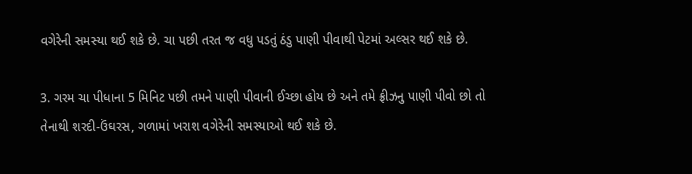વગેરેની સમસ્યા થઈ શકે છે. ચા પછી તરત જ વધુ પડતું ઠંડુ પાણી પીવાથી પેટમાં અલ્સર થઈ શકે છે.

3. ગરમ ચા પીધાના 5 મિનિટ પછી તમને પાણી પીવાની ઈચ્છા હોય છે અને તમે ફ્રીઝનુ પાણી પીવો છો તો તેનાથી શરદી-ઉંઘરસ, ગળામાં ખરાશ વગેરેની સમસ્યાઓ થઈ શકે છે.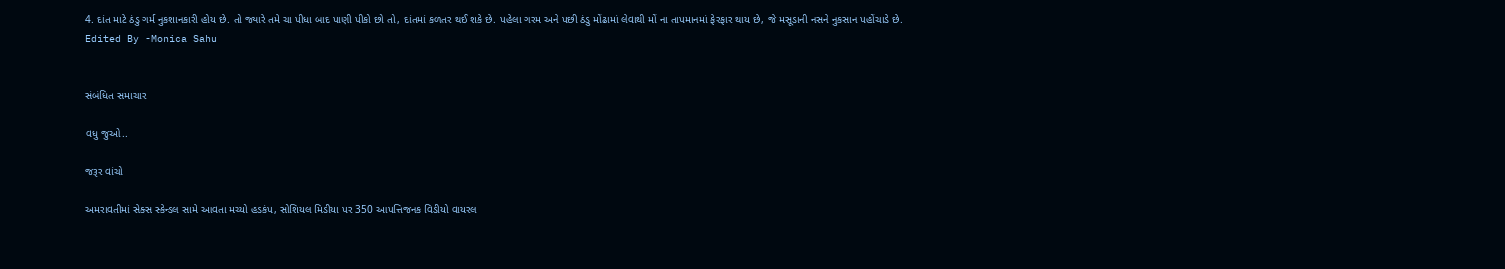4. દાંત માટે ઠંડુ ગર્મ નુકશાનકારી હોય છે. તો જ્યારે તમે ચા પીધા બાદ પાણી પીકો છો તો, દાંતમાં કળતર થઈ શકે છે. પહેલા ગરમ અને પછી ઠંડુ મોંઢામાં લેવાથી મોં ના તાપમાનમાં ફેરફાર થાય છે, જે મસૂડાની નસને નુકસાન પહોંચાડે છે.
Edited By -Monica Sahu


સંબંધિત સમાચાર

વધુ જુઓ..

જરૂર વાંચો

અમરાવતીમાં સેક્સ સ્કેન્ડલ સામે આવતા મચ્યો હડકંપ, સોશિયલ મિડીયા પર 350 આપત્તિજનક વિડીયો વાયરલ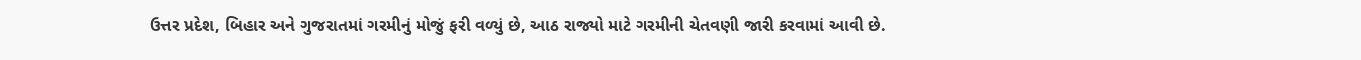ઉત્તર પ્રદેશ, બિહાર અને ગુજરાતમાં ગરમીનું મોજું ફરી વળ્યું છે, આઠ રાજ્યો માટે ગરમીની ચેતવણી જારી કરવામાં આવી છે.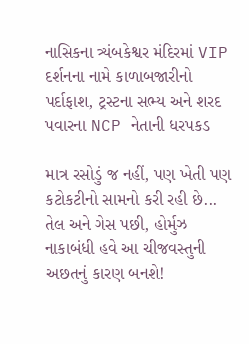નાસિકના ત્ર્યંબકેશ્વર મંદિરમાં VIP દર્શનના નામે કાળાબજારીનો પર્દાફાશ, ટ્રસ્ટના સભ્ય અને શરદ પવારના NCP નેતાની ધરપકડ

માત્ર રસોડું જ નહીં, પણ ખેતી પણ કટોકટીનો સામનો કરી રહી છે... તેલ અને ગેસ પછી, હોર્મુઝ નાકાબંધી હવે આ ચીજવસ્તુની અછતનું કારણ બનશે!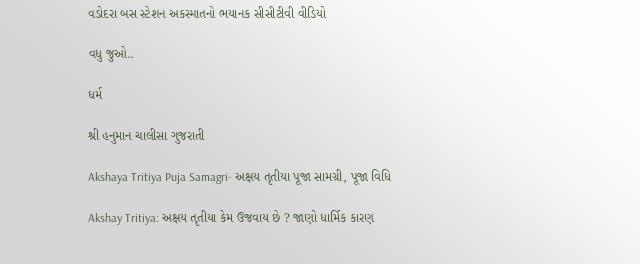વડોદરા બસ સ્ટેશન અકસ્માતનો ભયાનક સીસીટીવી વીડિયો

વધુ જુઓ..

ધર્મ

શ્રી હનુમાન ચાલીસા ગુજરાતી

Akshaya Tritiya Puja Samagri- અક્ષય તૃતીયા પૂજા સામગ્રી, પૂજા વિધિ

Akshay Tritiya: અક્ષય તૃતીયા કેમ ઉજવાય છે ? જાણો ધાર્મિક કારણ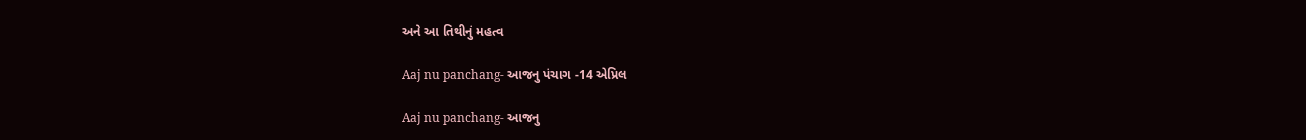અને આ તિથીનું મહત્વ

Aaj nu panchang- આજનુ પંચાગ -14 એપ્રિલ

Aaj nu panchang- આજનુ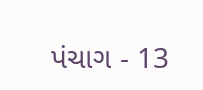પંચાગ - 13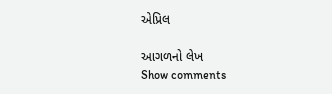એપ્રિલ

આગળનો લેખ
Show comments